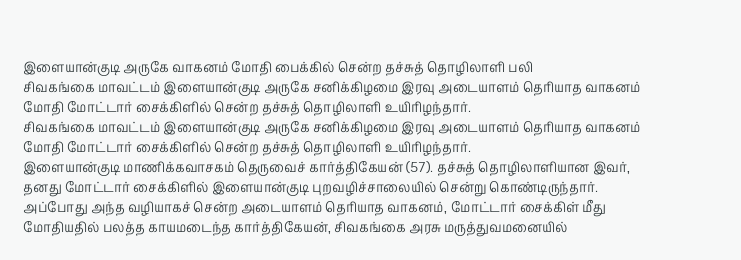இளையான்குடி அருகே வாகனம் மோதி பைக்கில் சென்ற தச்சுத் தொழிலாளி பலி
சிவகங்கை மாவட்டம் இளையான்குடி அருகே சனிக்கிழமை இரவு அடையாளம் தெரியாத வாகனம் மோதி மோட்டார் சைக்கிளில் சென்ற தச்சுத் தொழிலாளி உயிரிழந்தார்.
சிவகங்கை மாவட்டம் இளையான்குடி அருகே சனிக்கிழமை இரவு அடையாளம் தெரியாத வாகனம் மோதி மோட்டார் சைக்கிளில் சென்ற தச்சுத் தொழிலாளி உயிரிழந்தார்.
இளையான்குடி மாணிக்கவாசகம் தெருவைச் கார்த்திகேயன் (57). தச்சுத் தொழிலாளியான இவர், தனது மோட்டார் சைக்கிளில் இளையான்குடி புறவழிச்சாலையில் சென்று கொண்டிருந்தார்.
அப்போது அந்த வழியாகச் சென்ற அடையாளம் தெரியாத வாகனம், மோட்டார் சைக்கிள் மீது மோதியதில் பலத்த காயமடைந்த கார்த்திகேயன், சிவகங்கை அரசு மருத்துவமனையில்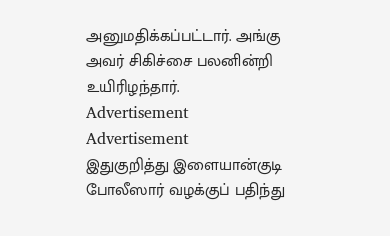அனுமதிக்கப்பட்டார். அங்கு அவர் சிகிச்சை பலனின்றி உயிரிழந்தார்.
Advertisement
Advertisement
இதுகுறித்து இளையான்குடி போலீஸார் வழக்குப் பதிந்து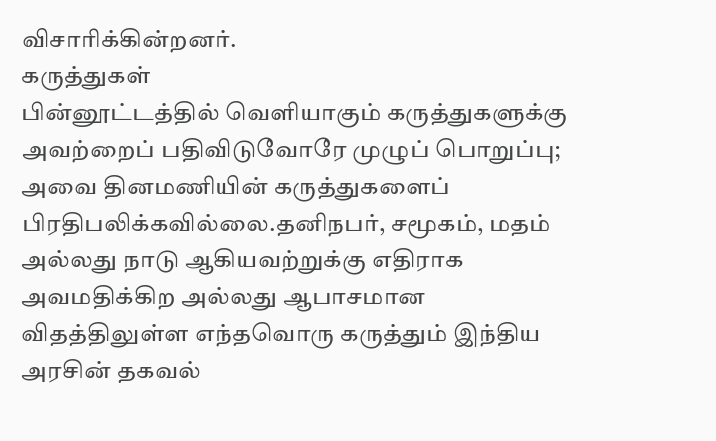விசாரிக்கின்றனர்.
கருத்துகள்
பின்னூட்டத்தில் வெளியாகும் கருத்துகளுக்கு அவற்றைப் பதிவிடுவோரே முழுப் பொறுப்பு; அவை தினமணியின் கருத்துகளைப் பிரதிபலிக்கவில்லை.தனிநபர், சமூகம், மதம் அல்லது நாடு ஆகியவற்றுக்கு எதிராக அவமதிக்கிற அல்லது ஆபாசமான விதத்திலுள்ள எந்தவொரு கருத்தும் இந்திய அரசின் தகவல்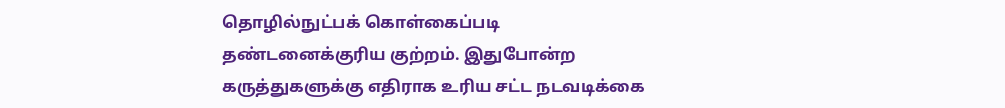தொழில்நுட்பக் கொள்கைப்படி தண்டனைக்குரிய குற்றம். இதுபோன்ற கருத்துகளுக்கு எதிராக உரிய சட்ட நடவடிக்கை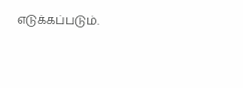எடுக்கப்படும்.